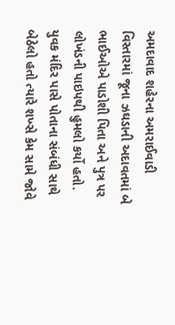અમદાવાદ શહેરના અમરાઈવાડી વિસ્તારમાં જૂના ઝઘડાની અદાવતમાં બે ભાઈઓએ પાડોશી પિતા અને પુત્ર પર લોખંડની પાઇપથી હુમલો કર્યો હતો. યુવક મંદિર પાસે પોતાના સંબંધી સાથે બેઠેલો હતો ત્યારે શખ્સે કેમ સામે જોવે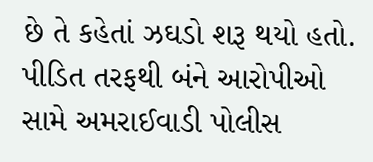છે તે કહેતાં ઝઘડો શરૂ થયો હતો. પીડિત તરફથી બંને આરોપીઓ સામે અમરાઈવાડી પોલીસ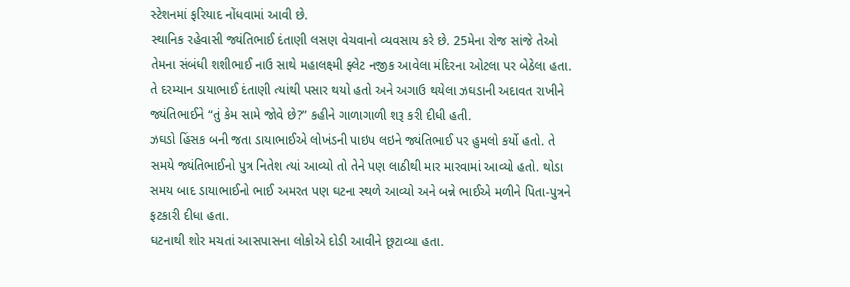સ્ટેશનમાં ફરિયાદ નોંધવામાં આવી છે.
સ્થાનિક રહેવાસી જ્યંતિભાઈ દંતાણી લસણ વેચવાનો વ્યવસાય કરે છે. 25મેના રોજ સાંજે તેઓ તેમના સંબંધી શશીભાઈ નાઉ સાથે મહાલક્ષ્મી ફ્લેટ નજીક આવેલા મંદિરના ઓટલા પર બેઠેલા હતા. તે દરમ્યાન ડાયાભાઈ દંતાણી ત્યાંથી પસાર થયો હતો અને અગાઉ થયેલા ઝઘડાની અદાવત રાખીને જ્યંતિભાઈને “તું કેમ સામે જોવે છે?” કહીને ગાળાગાળી શરૂ કરી દીધી હતી.
ઝઘડો હિંસક બની જતા ડાયાભાઈએ લોખંડની પાઇપ લઇને જ્યંતિભાઈ પર હુમલો કર્યો હતો. તે સમયે જ્યંતિભાઈનો પુત્ર નિતેશ ત્યાં આવ્યો તો તેને પણ લાઠીથી માર મારવામાં આવ્યો હતો. થોડા સમય બાદ ડાયાભાઈનો ભાઈ અમરત પણ ઘટના સ્થળે આવ્યો અને બન્ને ભાઈએ મળીને પિતા-પુત્રને ફટકારી દીધા હતા.
ઘટનાથી શોર મચતાં આસપાસના લોકોએ દોડી આવીને છૂટાવ્યા હતા.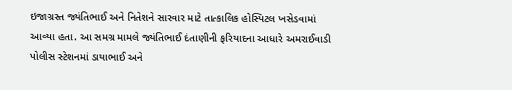ઇજાગ્રસ્ત જ્યંતિભાઈ અને નિતેશને સારવાર માટે તાત્કાલિક હોસ્પિટલ ખસેડવામાં આવ્યા હતા. આ સમગ્ર મામલે જ્યંતિભાઈ દંતાણીની ફરિયાદના આધારે અમરાઈવાડી પોલીસ સ્ટેશનમાં ડાયાભાઈ અને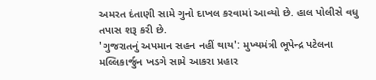અમરત દંતાણી સામે ગુનો દાખલ કરવામાં આવ્યો છે. હાલ પોલીસે વધુ તપાસ શરૂ કરી છે.
'ગુજરાતનું અપમાન સહન નહીં થાય': મુખ્યમંત્રી ભૂપેન્દ્ર પટેલના મલ્લિકાર્જુન ખડગે સામે આકરા પ્રહાર